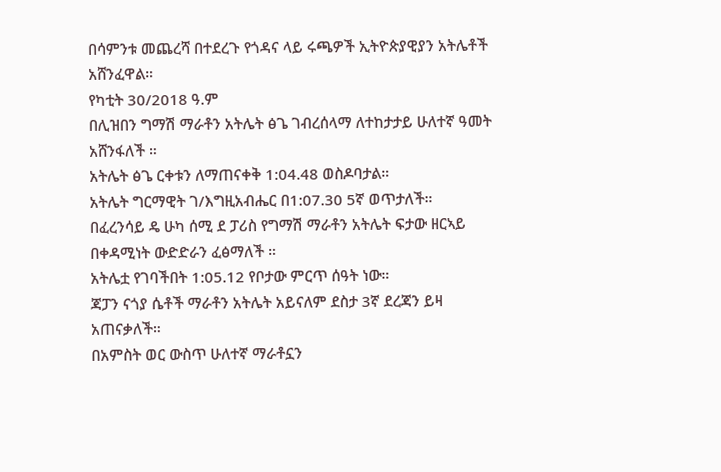በሳምንቱ መጨረሻ በተደረጉ የጎዳና ላይ ሩጫዎች ኢትዮጵያዊያን አትሌቶች አሸንፈዋል።
የካቲት 30/2018 ዓ.ም
በሊዝበን ግማሽ ማራቶን አትሌት ፅጌ ገብረሰላማ ለተከታታይ ሁለተኛ ዓመት አሸንፋለች ።
አትሌት ፅጌ ርቀቱን ለማጠናቀቅ 1:04.48 ወስዶባታል።
አትሌት ግርማዊት ገ/እግዚአብሔር በ1:07.30 5ኛ ወጥታለች።
በፈረንሳይ ዴ ሁካ ሰሚ ደ ፓሪስ የግማሽ ማራቶን አትሌት ፍታው ዘርኣይ በቀዳሚነት ውድድራን ፈፅማለች ።
አትሌቷ የገባችበት 1:05.12 የቦታው ምርጥ ሰዓት ነው።
ጃፓን ናጎያ ሴቶች ማራቶን አትሌት አይናለም ደስታ 3ኛ ደረጃን ይዛ አጠናቃለች።
በአምስት ወር ውስጥ ሁለተኛ ማራቶኗን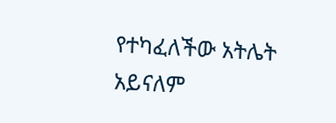የተካፈለችው አትሌት አይናለም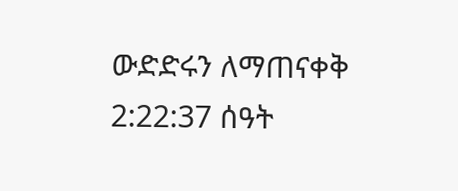ውድድሩን ለማጠናቀቅ 2:22:37 ሰዓት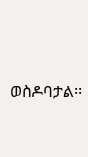ወስዶባታል፡፡